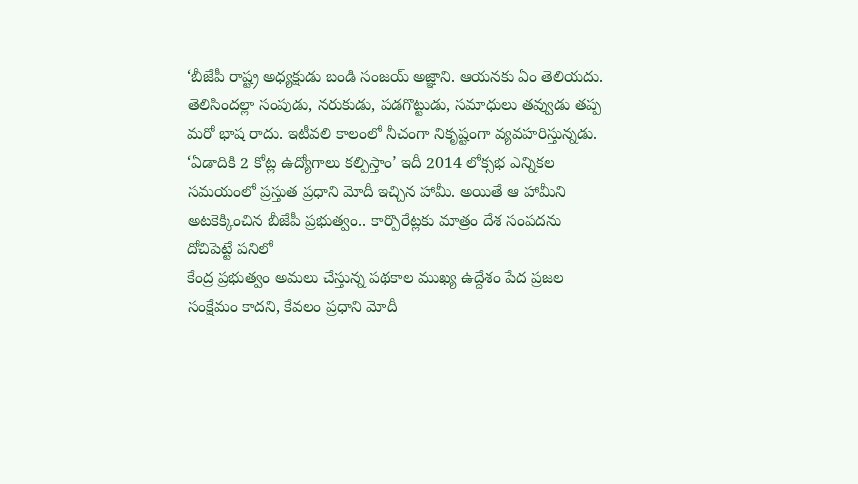‘బీజేపీ రాష్ట్ర అధ్యక్షుడు బండి సంజయ్ అజ్ఞాని. ఆయనకు ఏం తెలియదు. తెలిసిందల్లా సంపుడు, నరుకుడు, పడగొట్టుడు, సమాధులు తవ్వుడు తప్ప మరో భాష రాదు. ఇటీవలి కాలంలో నీచంగా నికృష్టంగా వ్యవహరిస్తున్నడు.
‘ఏడాదికి 2 కోట్ల ఉద్యోగాలు కల్పిస్తాం’ ఇదీ 2014 లోక్సభ ఎన్నికల సమయంలో ప్రస్తుత ప్రధాని మోదీ ఇచ్చిన హామీ. అయితే ఆ హామీని అటకెక్కించిన బీజేపీ ప్రభుత్వం.. కార్పొరేట్లకు మాత్రం దేశ సంపదను దోచిపెట్టే పనిలో
కేంద్ర ప్రభుత్వం అమలు చేస్తున్న పథకాల ముఖ్య ఉద్దేశం పేద ప్రజల సంక్షేమం కాదని, కేవలం ప్రధాని మోదీ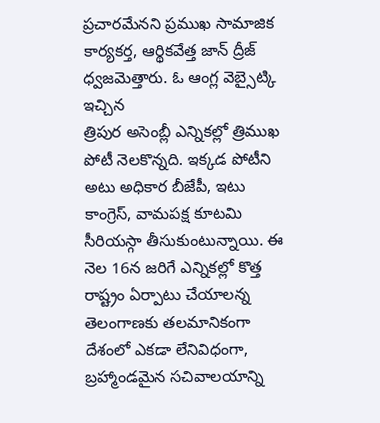ప్రచారమేనని ప్రముఖ సామాజిక కార్యకర్త, ఆర్థికవేత్త జాన్ ద్రీజ్ ధ్వజమెత్తారు. ఓ ఆంగ్ల వెబ్సైట్కి ఇచ్చిన
త్రిపుర అసెంబ్లీ ఎన్నికల్లో త్రిముఖ పోటీ నెలకొన్నది. ఇక్కడ పోటీని అటు అధికార బీజేపీ, ఇటు కాంగ్రెస్, వామపక్ష కూటమి సీరియస్గా తీసుకుంటున్నాయి. ఈ నెల 16న జరిగే ఎన్నికల్లో కొత్త రాష్ట్రం ఏర్పాటు చేయాలన్న
తెలంగాణకు తలమానికంగా దేశంలో ఎకడా లేనివిధంగా, బ్రహ్మాండమైన సచివాలయాన్ని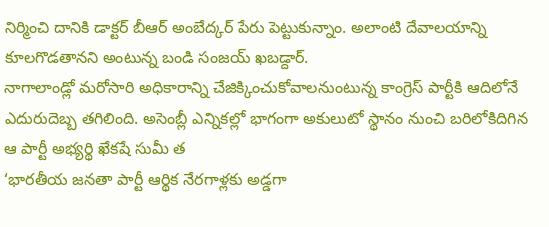నిర్మించి దానికి డాక్టర్ బీఆర్ అంబేద్కర్ పేరు పెట్టుకున్నాం. అలాంటి దేవాలయాన్ని కూలగొడతానని అంటున్న బండి సంజయ్ ఖబడ్దార్.
నాగాలాండ్లో మరోసారి అధికారాన్ని చేజిక్కించుకోవాలనుంటున్న కాంగ్రెస్ పార్టీకి ఆదిలోనే ఎదురుదెబ్బ తగిలింది. అసెంబ్లీ ఎన్నికల్లో భాగంగా అకులుటో స్థానం నుంచి బరిలోకిదిగిన ఆ పార్టీ అభ్యర్థి ఖేకషే సుమీ త
‘భారతీయ జనతా పార్టీ ఆర్థిక నేరగాళ్లకు అడ్డగా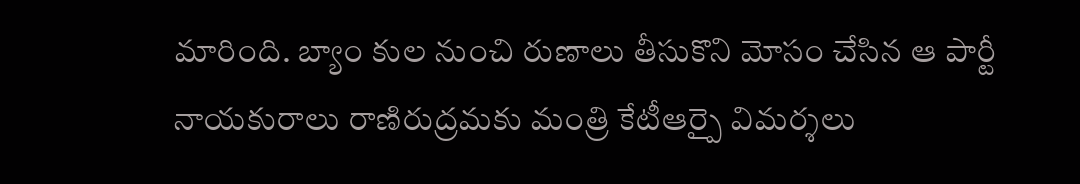మారింది. బ్యాం కుల నుంచి రుణాలు తీసుకొని మోసం చేసిన ఆ పార్టీ నాయకురాలు రాణిరుద్రమకు మంత్రి కేటీఆర్పై విమర్శలు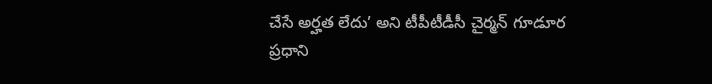చేసే అర్హత లేదు’ అని టీపీటీడీసీ చైర్మన్ గూడూర
ప్రధాని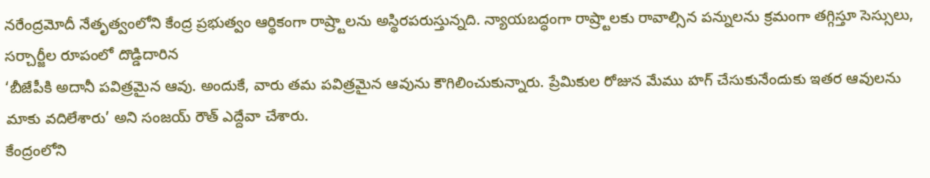నరేంద్రమోదీ నేతృత్వంలోని కేంద్ర ప్రభుత్వం ఆర్థికంగా రాష్ర్టాలను అస్థిరపరుస్తున్నది. న్యాయబద్ధంగా రాష్ర్టాలకు రావాల్సిన పన్నులను క్రమంగా తగ్గిస్తూ సెస్సులు, సర్చార్జీల రూపంలో దొడ్డిదారిన
‘బీజేపీకి అదానీ పవిత్రమైన ఆవు. అందుకే, వారు తమ పవిత్రమైన ఆవును కౌగిలించుకున్నారు. ప్రేమికుల రోజున మేము హగ్ చేసుకునేందుకు ఇతర ఆవులను మాకు వదిలేశారు’ అని సంజయ్ రౌత్ ఎద్దేవా చేశారు.
కేంద్రంలోని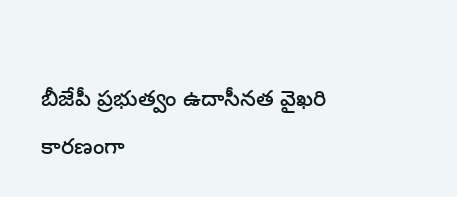బీజేపీ ప్రభుత్వం ఉదాసీనత వైఖరి కారణంగా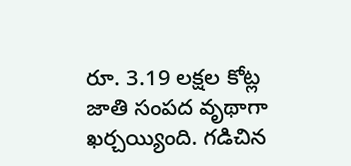రూ. 3.19 లక్షల కోట్ల జాతి సంపద వృథాగా ఖర్చయ్యింది. గడిచిన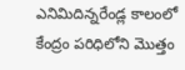ఎనిమిదిన్నరేండ్ల కాలంలో కేంద్రం పరిధిలోని మొత్తం